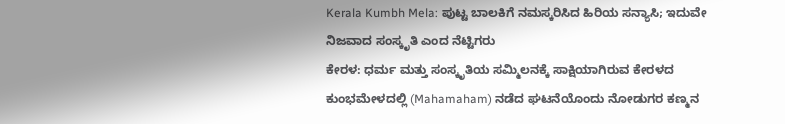Kerala Kumbh Mela: ಪುಟ್ಟ ಬಾಲಕಿಗೆ ನಮಸ್ಕರಿಸಿದ ಹಿರಿಯ ಸನ್ಯಾಸಿ; ಇದುವೇ ನಿಜವಾದ ಸಂಸ್ಕೃತಿ ಎಂದ ನೆಟ್ಟಿಗರು
ಕೇರಳ: ಧರ್ಮ ಮತ್ತು ಸಂಸ್ಕೃತಿಯ ಸಮ್ಮಿಲನಕ್ಕೆ ಸಾಕ್ಷಿಯಾಗಿರುವ ಕೇರಳದ ಕುಂಭಮೇಳದಲ್ಲಿ (Mahamaham) ನಡೆದ ಘಟನೆಯೊಂದು ನೋಡುಗರ ಕಣ್ಮನ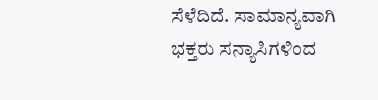ಸೆಳೆದಿದೆ. ಸಾಮಾನ್ಯವಾಗಿ ಭಕ್ತರು ಸನ್ಯಾಸಿಗಳಿಂದ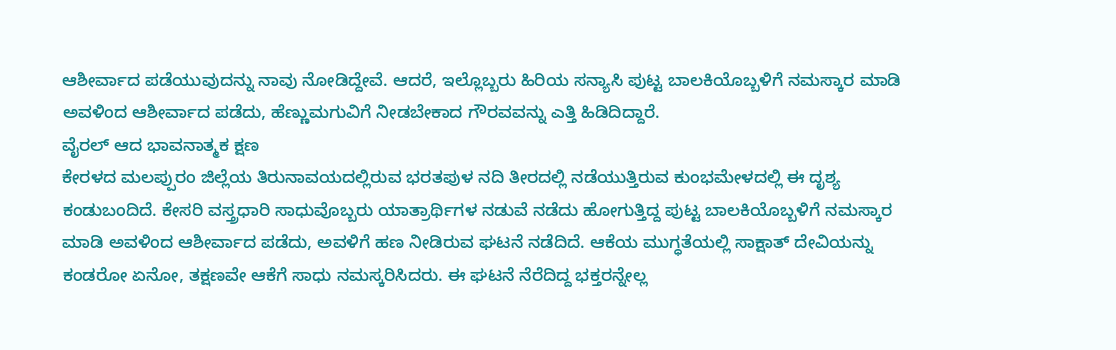ಆಶೀರ್ವಾದ ಪಡೆಯುವುದನ್ನು ನಾವು ನೋಡಿದ್ದೇವೆ. ಆದರೆ, ಇಲ್ಲೊಬ್ಬರು ಹಿರಿಯ ಸನ್ಯಾಸಿ ಪುಟ್ಟ ಬಾಲಕಿಯೊಬ್ಬಳಿಗೆ ನಮಸ್ಕಾರ ಮಾಡಿ ಅವಳಿಂದ ಆಶೀರ್ವಾದ ಪಡೆದು, ಹೆಣ್ಣುಮಗುವಿಗೆ ನೀಡಬೇಕಾದ ಗೌರವವನ್ನು ಎತ್ತಿ ಹಿಡಿದಿದ್ದಾರೆ.
ವೈರಲ್ ಆದ ಭಾವನಾತ್ಮಕ ಕ್ಷಣ
ಕೇರಳದ ಮಲಪ್ಪುರಂ ಜಿಲ್ಲೆಯ ತಿರುನಾವಯದಲ್ಲಿರುವ ಭರತಪುಳ ನದಿ ತೀರದಲ್ಲಿ ನಡೆಯುತ್ತಿರುವ ಕುಂಭಮೇಳದಲ್ಲಿ ಈ ದೃಶ್ಯ ಕಂಡುಬಂದಿದೆ. ಕೇಸರಿ ವಸ್ತ್ರಧಾರಿ ಸಾಧುವೊಬ್ಬರು ಯಾತ್ರಾರ್ಥಿಗಳ ನಡುವೆ ನಡೆದು ಹೋಗುತ್ತಿದ್ದ ಪುಟ್ಟ ಬಾಲಕಿಯೊಬ್ಬಳಿಗೆ ನಮಸ್ಕಾರ ಮಾಡಿ ಅವಳಿಂದ ಆಶೀರ್ವಾದ ಪಡೆದು, ಅವಳಿಗೆ ಹಣ ನೀಡಿರುವ ಘಟನೆ ನಡೆದಿದೆ. ಆಕೆಯ ಮುಗ್ಧತೆಯಲ್ಲಿ ಸಾಕ್ಷಾತ್ ದೇವಿಯನ್ನು ಕಂಡರೋ ಏನೋ, ತಕ್ಷಣವೇ ಆಕೆಗೆ ಸಾಧು ನಮಸ್ಕರಿಸಿದರು. ಈ ಘಟನೆ ನೆರೆದಿದ್ದ ಭಕ್ತರನ್ನೇಲ್ಲ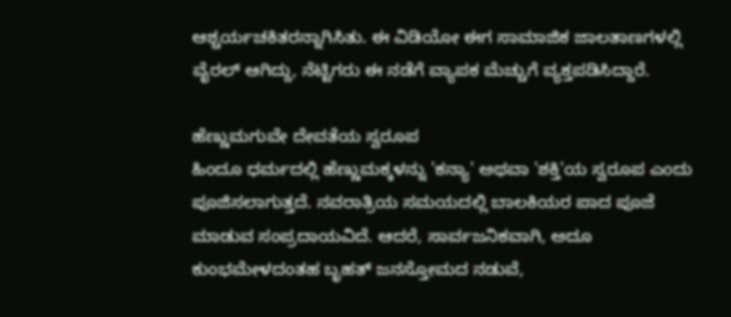ಆಶ್ಚರ್ಯಚಕಿತರನ್ನಾಗಿಸಿತು. ಈ ವಿಡಿಯೋ ಈಗ ಸಾಮಾಜಿಕ ಜಾಲತಾಣಗಳಲ್ಲಿ ವೈರಲ್ ಆಗಿದ್ದು, ನೆಟ್ಟಿಗರು ಈ ನಡೆಗೆ ವ್ಯಾಪಕ ಮೆಚ್ಚುಗೆ ವ್ಯಕ್ತಪಡಿಸಿದ್ದಾರೆ.

ಹೆಣ್ಣುಮಗುವೇ ದೇವತೆಯ ಸ್ವರೂಪ
ಹಿಂದೂ ಧರ್ಮದಲ್ಲಿ ಹೆಣ್ಣುಮಕ್ಕಳನ್ನು 'ಕನ್ಯಾ' ಅಥವಾ 'ಶಕ್ತಿ'ಯ ಸ್ವರೂಪ ಎಂದು ಪೂಜಿಸಲಾಗುತ್ತದೆ. ನವರಾತ್ರಿಯ ಸಮಯದಲ್ಲಿ ಬಾಲಕಿಯರ ಪಾದ ಪೂಜೆ ಮಾಡುವ ಸಂಪ್ರದಾಯವಿದೆ. ಆದರೆ, ಸಾರ್ವಜನಿಕವಾಗಿ, ಅದೂ ಕುಂಭಮೇಳದಂತಹ ಬೃಹತ್ ಜನಸ್ತೋಮದ ನಡುವೆ,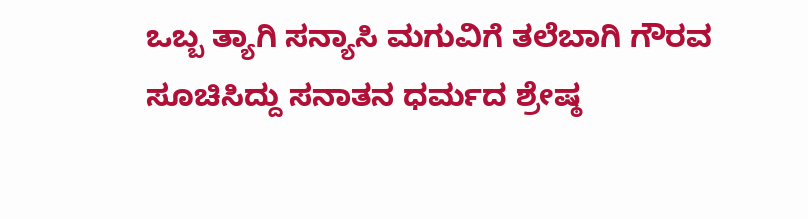ಒಬ್ಬ ತ್ಯಾಗಿ ಸನ್ಯಾಸಿ ಮಗುವಿಗೆ ತಲೆಬಾಗಿ ಗೌರವ ಸೂಚಿಸಿದ್ದು ಸನಾತನ ಧರ್ಮದ ಶ್ರೇಷ್ಠ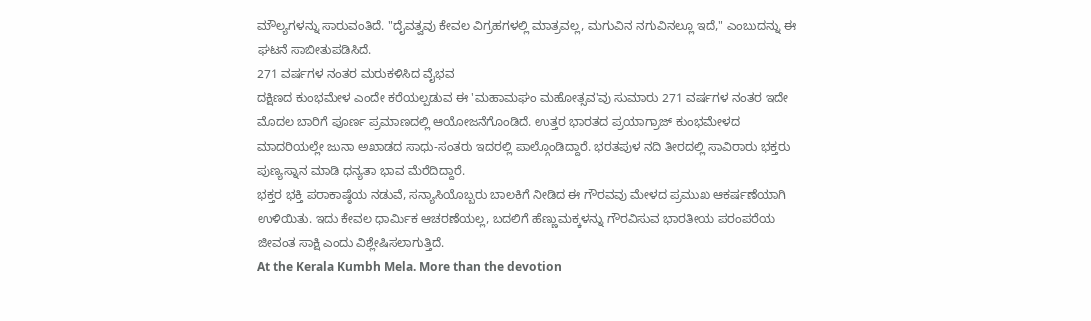ಮೌಲ್ಯಗಳನ್ನು ಸಾರುವಂತಿದೆ. "ದೈವತ್ವವು ಕೇವಲ ವಿಗ್ರಹಗಳಲ್ಲಿ ಮಾತ್ರವಲ್ಲ, ಮಗುವಿನ ನಗುವಿನಲ್ಲೂ ಇದೆ," ಎಂಬುದನ್ನು ಈ ಘಟನೆ ಸಾಬೀತುಪಡಿಸಿದೆ.
271 ವರ್ಷಗಳ ನಂತರ ಮರುಕಳಿಸಿದ ವೈಭವ
ದಕ್ಷಿಣದ ಕುಂಭಮೇಳ ಎಂದೇ ಕರೆಯಲ್ಪಡುವ ಈ 'ಮಹಾಮಘಂ ಮಹೋತ್ಸವ'ವು ಸುಮಾರು 271 ವರ್ಷಗಳ ನಂತರ ಇದೇ ಮೊದಲ ಬಾರಿಗೆ ಪೂರ್ಣ ಪ್ರಮಾಣದಲ್ಲಿ ಆಯೋಜನೆಗೊಂಡಿದೆ. ಉತ್ತರ ಭಾರತದ ಪ್ರಯಾಗ್ರಾಜ್ ಕುಂಭಮೇಳದ ಮಾದರಿಯಲ್ಲೇ ಜುನಾ ಅಖಾಡದ ಸಾಧು-ಸಂತರು ಇದರಲ್ಲಿ ಪಾಲ್ಗೊಂಡಿದ್ದಾರೆ. ಭರತಪುಳ ನದಿ ತೀರದಲ್ಲಿ ಸಾವಿರಾರು ಭಕ್ತರು ಪುಣ್ಯಸ್ನಾನ ಮಾಡಿ ಧನ್ಯತಾ ಭಾವ ಮೆರೆದಿದ್ದಾರೆ.
ಭಕ್ತರ ಭಕ್ತಿ ಪರಾಕಾಷ್ಠೆಯ ನಡುವೆ, ಸನ್ಯಾಸಿಯೊಬ್ಬರು ಬಾಲಕಿಗೆ ನೀಡಿದ ಈ ಗೌರವವು ಮೇಳದ ಪ್ರಮುಖ ಆಕರ್ಷಣೆಯಾಗಿ ಉಳಿಯಿತು. ಇದು ಕೇವಲ ಧಾರ್ಮಿಕ ಆಚರಣೆಯಲ್ಲ, ಬದಲಿಗೆ ಹೆಣ್ಣುಮಕ್ಕಳನ್ನು ಗೌರವಿಸುವ ಭಾರತೀಯ ಪರಂಪರೆಯ ಜೀವಂತ ಸಾಕ್ಷಿ ಎಂದು ವಿಶ್ಲೇಷಿಸಲಾಗುತ್ತಿದೆ.
At the Kerala Kumbh Mela. More than the devotion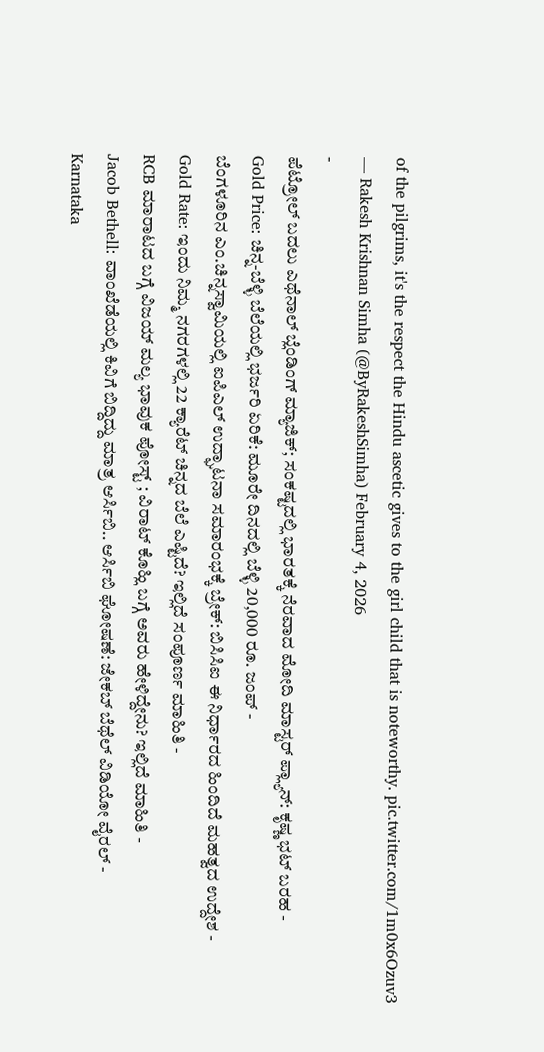of the pilgrims, it's the respect the Hindu ascetic gives to the girl child that is noteworthy. pic.twitter.com/1m0x6Ozuv3
— Rakesh Krishnan Simha (@ByRakeshSimha) February 4, 2026
-
ಪೆಟ್ರೋಲ್ ಬದಲು ಎಥೆನಾಲ್ ಬ್ಲೆಂಡಿಂಗ್ ಮ್ಯಾಜಿಕ್; ಸಂಕಷ್ಟದಲ್ಲಿ ಭಾರತಕ್ಕೆ ನೆರವಾದ ಮೋದಿ ಮಾಸ್ಟರ್ ಪ್ಲ್ಯಾನ್: ಕೃಷ್ಣ ಭಟ್ ಬರಹ -
Gold Price: ಚಿನ್ನ-ಬೆಳ್ಳಿ ಬೆಲೆಯಲ್ಲಿ ಭರ್ಜರಿ ಏರಿಕೆ: ಮೂರೇ ದಿನದಲ್ಲಿ ಬೆಳ್ಳಿ 20,000 ರೂ. ಜಂಪ್ -
ಬೆಂಗಳೂರಿನ ಎಂ.ಚಿನ್ನಸ್ವಾಮಿಯಲ್ಲಿ ಐಪಿಎಲ್ ಉದ್ಘಾಟನಾ ಸಮಾರಂಭಕ್ಕೆ ಬ್ರೇಕ್: ಬಿಸಿಸಿಐ ಈ ನಿರ್ಧಾರದ ಹಿಂದಿದೆ ಮಹತ್ವದ ಉದ್ದೇಶ -
Gold Rate: ಇಂದು ನಿಮ್ಮ ನಗರಗಳಲ್ಲಿ 22 ಕ್ಯಾರೆಟ್ ಚಿನ್ನದ ಬೆಲೆ ಎಷ್ಟಿದೆ? ಇಲ್ಲಿದೆ ಸಂಪೂರ್ಣ ಮಾಹಿತಿ -
RCB ಮಾರಾಟದ ಬಗ್ಗೆ ವಿಜಯ್ ಮಲ್ಯ ಭಾವುಕ ಪೋಸ್ಟ್ ; ವಿರಾಟ್ ಕೊಹ್ಲಿ ಬಗ್ಗೆ ಅವರು ಹೇಳಿದ್ದೇನು? ಇಲ್ಲಿದೆ ಮಾಹಿತಿ -
Jacob Bethell: ವಾಂಖೆಡೆಯಲ್ಲಿ ಕಿವಿಗೆ ಬಿದ್ದಿದ್ದು ಮಾತ್ರ ಆರ್ಸಿಬಿ.. ಆರ್ಸಿಬಿ ಘೋಷಣೆ: ಜೇಕಬ್ ಬೆಥೆಲ್ ವಿಡಿಯೋ ವೈರಲ್ -
Karnataka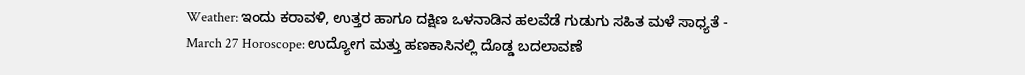Weather: ಇಂದು ಕರಾವಳಿ, ಉತ್ತರ ಹಾಗೂ ದಕ್ಷಿಣ ಒಳನಾಡಿನ ಹಲವೆಡೆ ಗುಡುಗು ಸಹಿತ ಮಳೆ ಸಾಧ್ಯತೆ -
March 27 Horoscope: ಉದ್ಯೋಗ ಮತ್ತು ಹಣಕಾಸಿನಲ್ಲಿ ದೊಡ್ಡ ಬದಲಾವಣೆ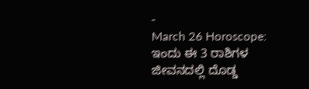-
March 26 Horoscope: ಇಂದು ಈ 3 ರಾಶಿಗಳ ಜೀವನದಲ್ಲಿ ದೊಡ್ಡ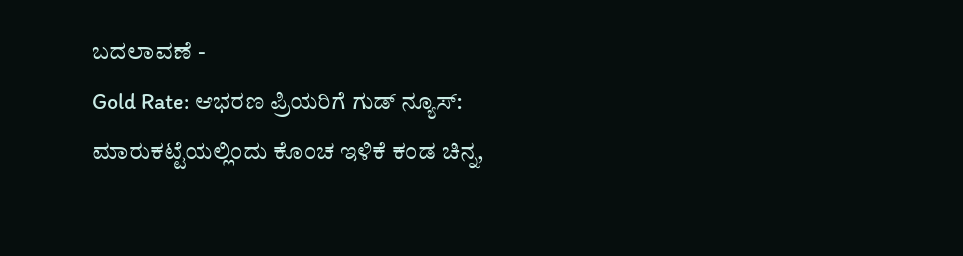ಬದಲಾವಣೆ -
Gold Rate: ಆಭರಣ ಪ್ರಿಯರಿಗೆ ಗುಡ್ ನ್ಯೂಸ್: ಮಾರುಕಟ್ಟೆಯಲ್ಲಿಂದು ಕೊಂಚ ಇಳಿಕೆ ಕಂಡ ಚಿನ್ನ,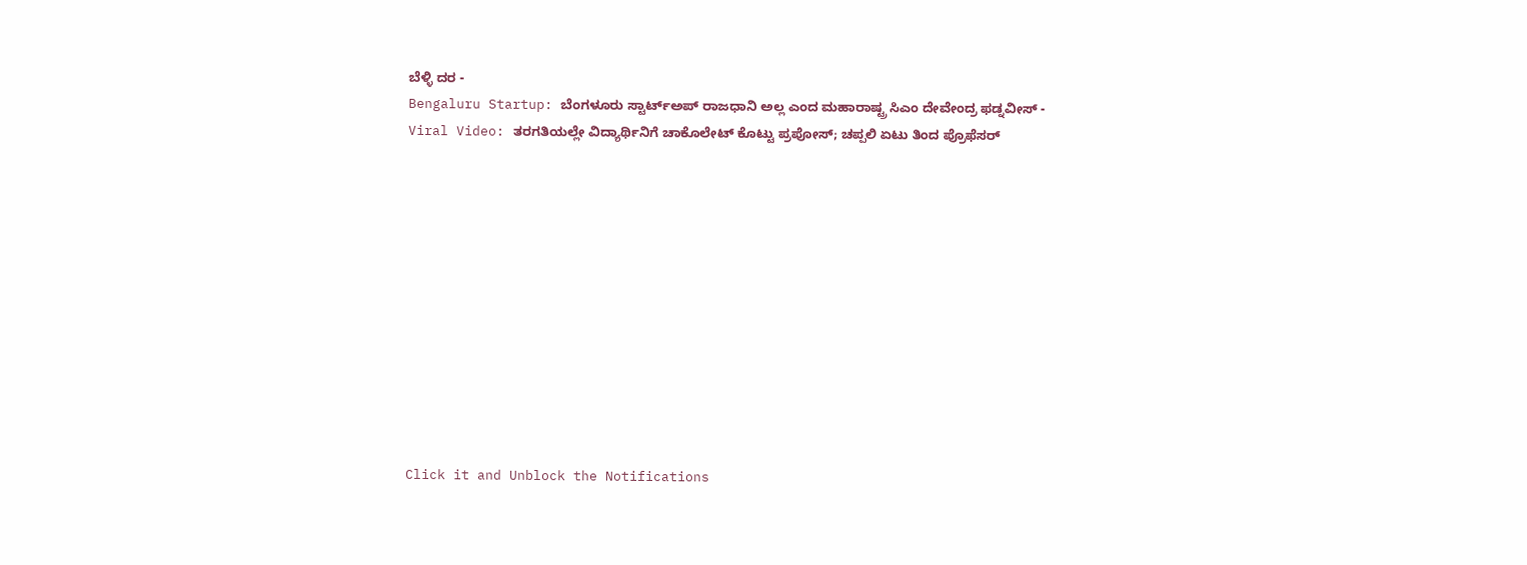ಬೆಳ್ಳಿ ದರ -
Bengaluru Startup: ಬೆಂಗಳೂರು ಸ್ಟಾರ್ಟ್ಅಪ್ ರಾಜಧಾನಿ ಅಲ್ಲ ಎಂದ ಮಹಾರಾಷ್ಟ್ರ ಸಿಎಂ ದೇವೇಂದ್ರ ಫಡ್ನವೀಸ್ -
Viral Video: ತರಗತಿಯಲ್ಲೇ ವಿದ್ಯಾರ್ಥಿನಿಗೆ ಚಾಕೊಲೇಟ್ ಕೊಟ್ಟು ಪ್ರಪೋಸ್; ಚಪ್ಪಲಿ ಏಟು ತಿಂದ ಪ್ರೊಫೆಸರ್












Click it and Unblock the Notifications